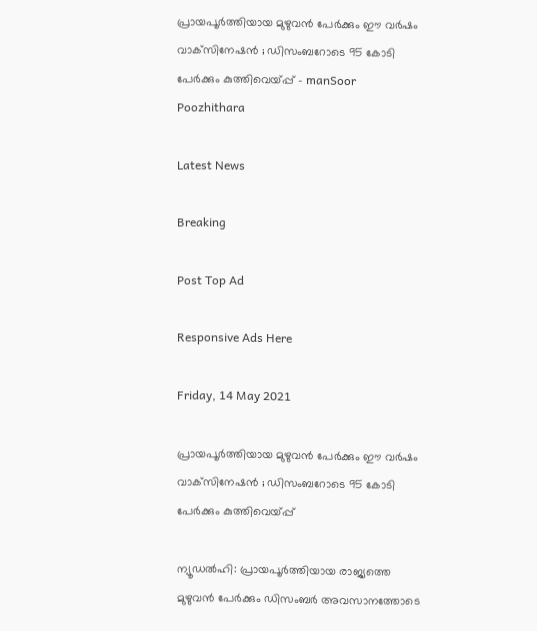പ്രായപൂര്‍ത്തിയായ മുഴുവന്‍ പേര്‍ക്കും ഈ വര്‍ഷം വാക്‌സിനേഷന്‍ ; ഡിസംബറോടെ 95 കോടി പേര്‍ക്കും കുത്തിവെയ്പ്പ് - manSoor Poozhithara

Latest News

Breaking

Post Top Ad

Responsive Ads Here

Friday, 14 May 2021

പ്രായപൂര്‍ത്തിയായ മുഴുവന്‍ പേര്‍ക്കും ഈ വര്‍ഷം വാക്‌സിനേഷന്‍ ; ഡിസംബറോടെ 95 കോടി പേര്‍ക്കും കുത്തിവെയ്പ്പ്

ന്യൂഡല്‍ഹി: പ്രായപൂര്‍ത്തിയായ രാജ്യത്തെ മുഴുവന്‍ പേര്‍ക്കും ഡിസംബര്‍ അവസാനത്തോടെ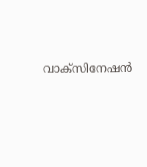വാക്‌സിനേഷന്‍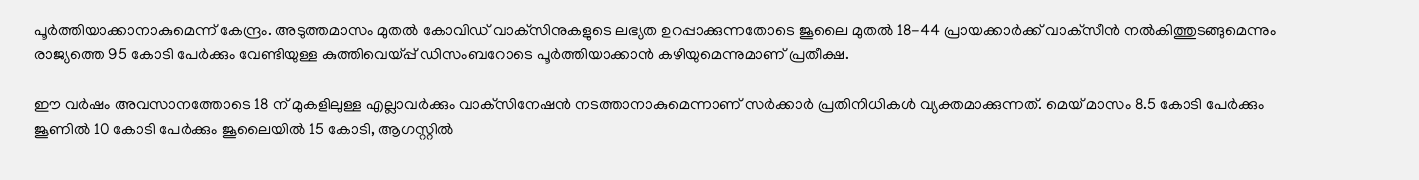പൂര്‍ത്തിയാക്കാനാകുമെന്ന് കേന്ദ്രം. അടുത്തമാസം മുതല്‍ കോവിഡ് വാക്‌സിനുകളുടെ ലഭ്യത ഉറപ്പാക്കുന്നതോടെ ജൂലൈ മുതല്‍ 18-44 പ്രായക്കാര്‍ക്ക് വാക്‌സീന്‍ നല്‍കിത്തുടങ്ങുമെന്നും രാജ്യത്തെ 95 കോടി പേര്‍ക്കും വേണ്ടിയുള്ള കുത്തിവെയ്പ്പ് ഡിസംബറോടെ പൂര്‍ത്തിയാക്കാന്‍ കഴിയുമെന്നുമാണ് പ്രതീക്ഷ.

ഈ വര്‍ഷം അവസാനത്തോടെ 18 ന് മുകളിലുള്ള എല്ലാവര്‍ക്കും വാക്‌സിനേഷന്‍ നടത്താനാകുമെന്നാണ് സര്‍ക്കാര്‍ പ്രതിനിധികള്‍ വ്യക്തമാക്കുന്നത്. മെയ് മാസം 8.5 കോടി പേര്‍ക്കും ജൂണില്‍ 10 കോടി പേര്‍ക്കും ജൂലൈയില്‍ 15 കോടി, ആഗസ്റ്റില്‍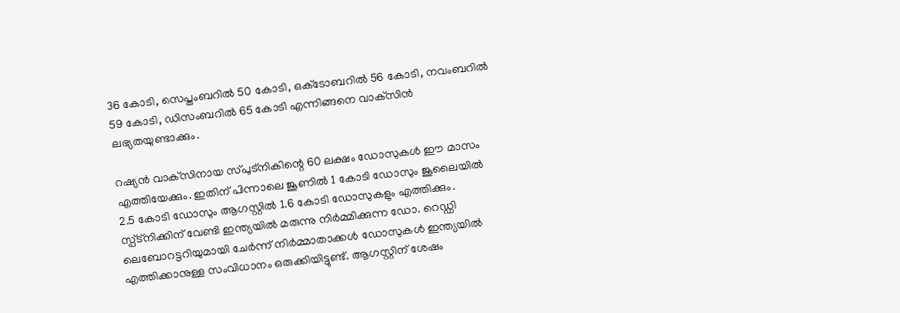36 കോടി, സെപ്തംബറില്‍ 50 കോടി, ഒക്‌ടോബറില്‍ 56 കോടി, നവംബറില്‍ 59 കോടി, ഡിസംബറില്‍ 65 കോടി എന്നിങ്ങനെ വാക്‌സിന്‍ ലഭ്യതയുണ്ടാക്കും.

റഷ്യന്‍ വാക്‌സിനായ സ്പുട്‌നികിന്റെ 60 ലക്ഷം ഡോസുകള്‍ ഈ മാസം എത്തിയേക്കും. ഇതിന് പിന്നാലെ ജൂണില്‍ 1 കോടി ഡോസും ജൂലൈയില്‍ 2.5 കോടി ഡോസും ആഗസ്റ്റില്‍ 1.6 കോടി ഡോസുകളും എത്തിക്കും. സ്പ്ട്‌നിക്കിന് വേണ്ടി ഇന്ത്യയില്‍ മരുന്നു നിര്‍മ്മിക്കുന്ന ഡോ. റെഡ്ഡി ലെബോറട്ടറിയുമായി ചേര്‍ന്ന് നിര്‍മ്മാതാക്കള്‍ ഡോസുകള്‍ ഇന്ത്യയില്‍ എത്തിക്കാനുള്ള സംവിധാനം ഒരുക്കിയിട്ടുണ്ട്. ആഗസ്റ്റിന് ശേഷം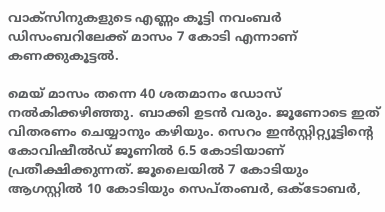വാക്‌സിനുകളുടെ എണ്ണം കൂട്ടി നവംബര്‍ ഡിസംബറിലേക്ക് മാസം 7 കോടി എന്നാണ് കണക്കുകൂട്ടല്‍.

മെയ് മാസം തന്നെ 40 ശതമാനം ഡോസ് നല്‍കിക്കഴിഞ്ഞു. ബാക്കി ഉടന്‍ വരും. ജൂണോടെ ഇത് വിതരണം ചെയ്യാനും കഴിയും. സെറം ഇന്‍സ്റ്റിറ്റ്യൂട്ടിന്റെ കോവിഷീല്‍ഡ് ജൂണില്‍ 6.5 കോടിയാണ് പ്രതീക്ഷിക്കുന്നത്. ജൂലൈയില്‍ 7 കോടിയും ആഗസ്റ്റില്‍ 10 കോടിയും സെപ്തംബര്‍, ഒക്‌ടോബര്‍,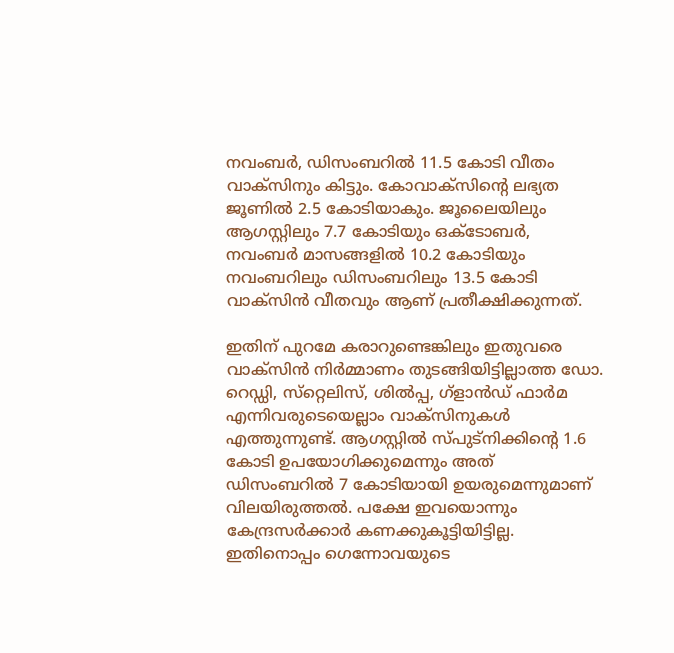നവംബര്‍, ഡിസംബറില്‍ 11.5 കോടി വീതം വാക്‌സിനും കിട്ടും. കോവാക്‌സിന്റെ ലഭ്യത ജൂണില്‍ 2.5 കോടിയാകും. ജൂലൈയിലും ആഗസ്റ്റിലും 7.7 കോടിയും ഒക്‌ടോബര്‍, നവംബര്‍ മാസങ്ങളില്‍ 10.2 കോടിയും നവംബറിലും ഡിസംബറിലും 13.5 കോടി വാക്‌സിന്‍ വീതവും ആണ് പ്രതീക്ഷിക്കുന്നത്.

ഇതിന് പുറമേ കരാറുണ്ടെങ്കിലും ഇതുവരെ വാക്‌സിന്‍ നിര്‍മ്മാണം തുടങ്ങിയിട്ടില്ലാത്ത ഡോ. റെഡ്ഡി, സ്‌റ്റെലിസ്, ശില്‍പ്പ, ഗ്‌ളാന്‍ഡ് ഫാര്‍മ എന്നിവരുടെയെല്ലാം വാക്‌സിനുകള്‍ എത്തുന്നുണ്ട്. ആഗസ്റ്റില്‍ സ്പുട്‌നിക്കിന്റെ 1.6 കോടി ഉപയോഗിക്കുമെന്നും അത് ഡിസംബറില്‍ 7 കോടിയായി ഉയരുമെന്നുമാണ് വിലയിരുത്തല്‍. പക്ഷേ ഇവയൊന്നും കേന്ദ്രസര്‍ക്കാര്‍ കണക്കുകൂട്ടിയിട്ടില്ല. ഇതിനൊപ്പം ഗെന്നോവയുടെ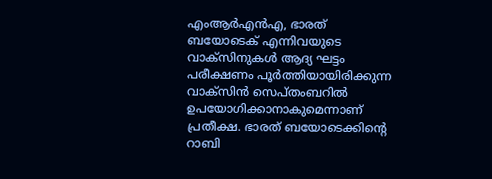എംആര്‍എന്‍എ, ഭാരത് ബയോടെക് എന്നിവയുടെ വാക്‌സിനുകള്‍ ആദ്യ ഘട്ടം പരീക്ഷണം പൂര്‍ത്തിയായിരിക്കുന്ന വാക്‌സിന്‍ സെപ്തംബറില്‍ ഉപയോഗിക്കാനാകുമെന്നാണ് പ്രതീക്ഷ. ഭാരത് ബയോടെക്കിന്റെ റാബി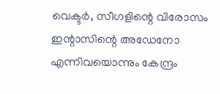വെക്ടര്‍, സീഗളിന്റെ വിരോസം ഇന്റാസിന്റെ അഡേനോ എന്നിവയൊന്നും കേന്ദ്രം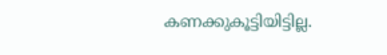കണക്കുകൂട്ടിയിട്ടില്ല.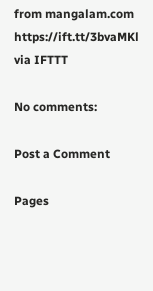from mangalam.com https://ift.tt/3bvaMKl
via IFTTT

No comments:

Post a Comment

Pages